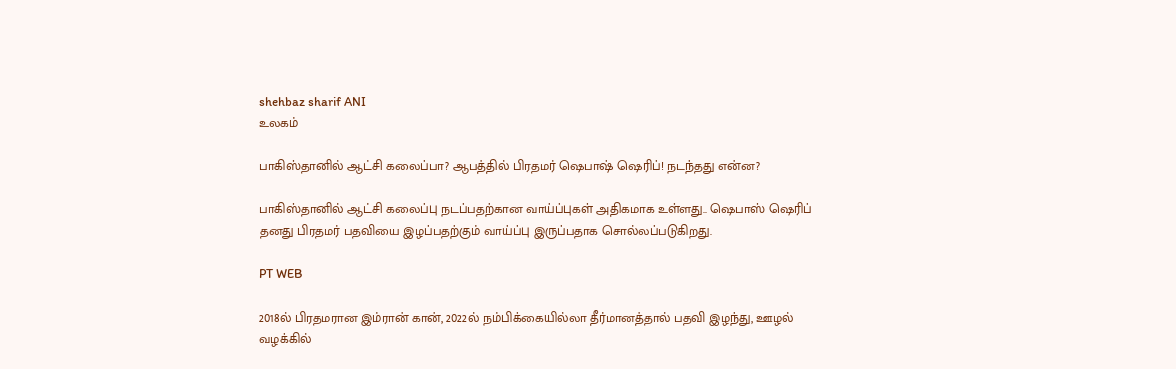shehbaz sharif ANI
உலகம்

பாகிஸ்தானில் ஆட்சி கலைப்பா? ஆபத்தில் பிரதமர் ஷெபாஷ் ஷெரிப்! நடந்தது என்ன?

பாகிஸ்தானில் ஆட்சி கலைப்பு நடப்பதற்கான வாய்ப்புகள் அதிகமாக உள்ளது.. ஷெபாஸ் ஷெரிப் தனது பிரதமர் பதவியை இழப்பதற்கும் வாய்ப்பு இருப்பதாக சொல்லப்படுகிறது.

PT WEB

2018ல் பிரதமரான இம்ரான் கான், 2022ல் நம்பிக்கையில்லா தீர்மானத்தால் பதவி இழந்து, ஊழல் வழக்கில்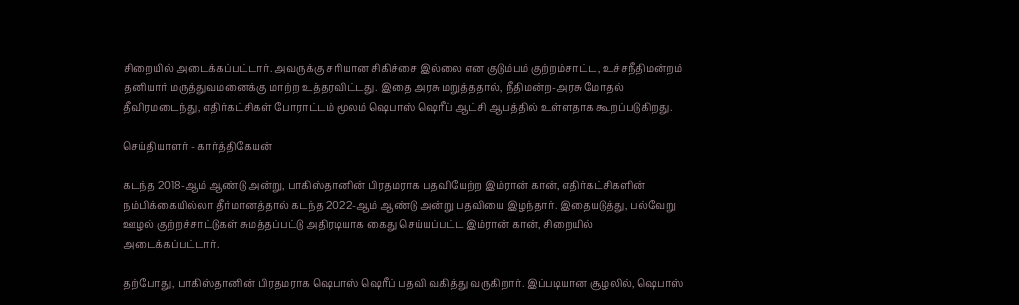சிறையில் அடைக்கப்பட்டார். அவருக்கு சரியான சிகிச்சை இல்லை என குடும்பம் குற்றம்சாட்ட, உச்சநீதிமன்றம் தனியார் மருத்துவமனைக்கு மாற்ற உத்தரவிட்டது. இதை அரசு மறுத்ததால், நீதிமன்ற-அரசு மோதல் தீவிரமடைந்து, எதிர்கட்சிகள் போராட்டம் மூலம் ஷெபாஸ் ஷெரீப் ஆட்சி ஆபத்தில் உள்ளதாக கூறப்படுகிறது.

செய்தியாளர் - கார்த்திகேயன்

கடந்த 2018-ஆம் ஆண்டு அன்று, பாகிஸ்தானின் பிரதமராக பதவியேற்ற இம்ரான் கான், எதிர்கட்சிகளின் நம்பிக்கையில்லா தீர்மானத்தால் கடந்த 2022-ஆம் ஆண்டு அன்று பதவியை இழந்தார். இதையடுத்து, பல்வேறு ஊழல் குற்றச்சாட்டுகள் சுமத்தப்பட்டு அதிரடியாக கைது செய்யப்பட்ட இம்ரான் கான், சிறையில் அடைக்கப்பட்டார்.

தற்போது, பாகிஸ்தானின் பிரதமராக ஷெபாஸ் ஷெரீப் பதவி வகித்து வருகிறார். இப்படியான சூழலில், ஷெபாஸ்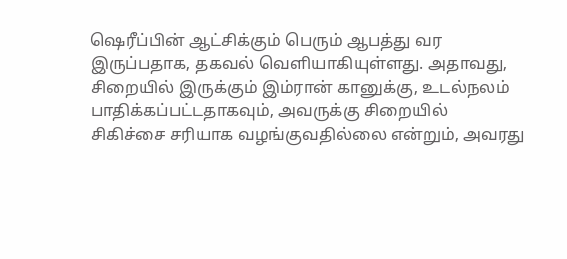ஷெரீப்பின் ஆட்சிக்கும் பெரும் ஆபத்து வர இருப்பதாக, தகவல் வெளியாகியுள்ளது. அதாவது, சிறையில் இருக்கும் இம்ரான் கானுக்கு, உடல்நலம் பாதிக்கப்பட்டதாகவும், அவருக்கு சிறையில் சிகிச்சை சரியாக வழங்குவதில்லை என்றும், அவரது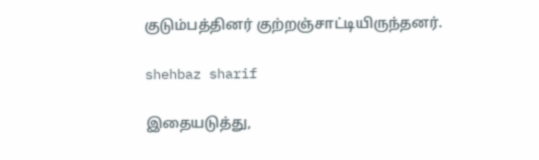குடும்பத்தினர் குற்றஞ்சாட்டியிருந்தனர்.

shehbaz sharif

இதையடுத்து,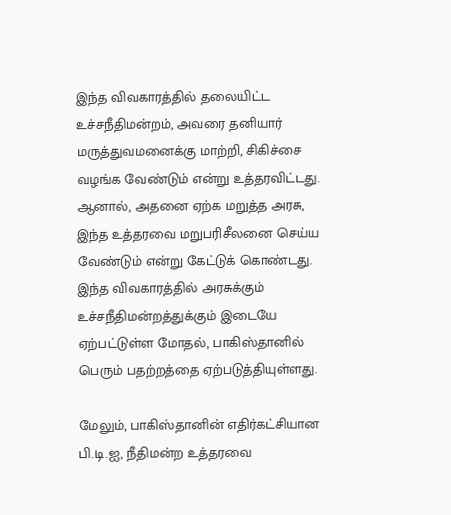இந்த விவகாரத்தில் தலையிட்ட உச்சநீதிமன்றம், அவரை தனியார் மருத்துவமனைக்கு மாற்றி, சிகிச்சை வழங்க வேண்டும் என்று உத்தரவிட்டது. ஆனால், அதனை ஏற்க மறுத்த அரசு, இந்த உத்தரவை மறுபரிசீலனை செய்ய வேண்டும் என்று கேட்டுக் கொண்டது. இந்த விவகாரத்தில் அரசுக்கும் உச்சநீதிமன்றத்துக்கும் இடையே ஏற்பட்டுள்ள மோதல், பாகிஸ்தானில் பெரும் பதற்றத்தை ஏற்படுத்தியுள்ளது.

மேலும், பாகிஸ்தானின் எதிர்கட்சியான பி.டி.ஐ, நீதிமன்ற உத்தரவை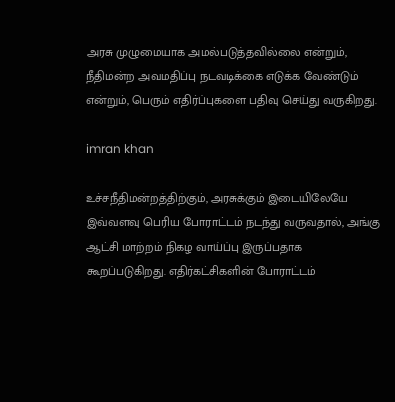அரசு முழுமையாக அமல்படுத்தவில்லை என்றும், நீதிமன்ற அவமதிப்பு நடவடிக்கை எடுக்க வேண்டும் என்றும், பெரும் எதிர்ப்புகளை பதிவு செய்து வருகிறது.

imran khan

உச்சநீதிமன்றத்திற்கும், அரசுக்கும் இடையிலேயே இவ்வளவு பெரிய போராட்டம் நடந்து வருவதால், அங்கு ஆட்சி மாற்றம் நிகழ வாய்ப்பு இருப்பதாக கூறப்படுகிறது. எதிர்கட்சிகளின் போராட்டம்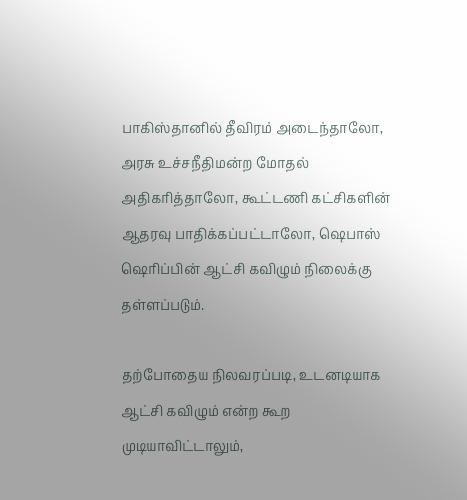பாகிஸ்தானில் தீவிரம் அடைந்தாலோ, அரசு உச்சநீதிமன்ற மோதல் அதிகரித்தாலோ, கூட்டணி கட்சிகளின் ஆதரவு பாதிக்கப்பட்டாலோ, ஷெபாஸ் ஷெரிப்பின் ஆட்சி கவிழும் நிலைக்கு தள்ளப்படும்.

தற்போதைய நிலவரப்படி, உடனடியாக ஆட்சி கவிழும் என்ற கூற முடியாவிட்டாலும்,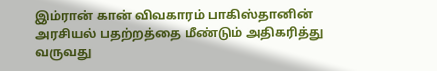இம்ரான் கான் விவகாரம் பாகிஸ்தானின் அரசியல் பதற்றத்தை மீண்டும் அதிகரித்து வருவது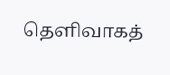தெளிவாகத்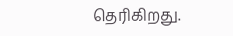தெரிகிறது.